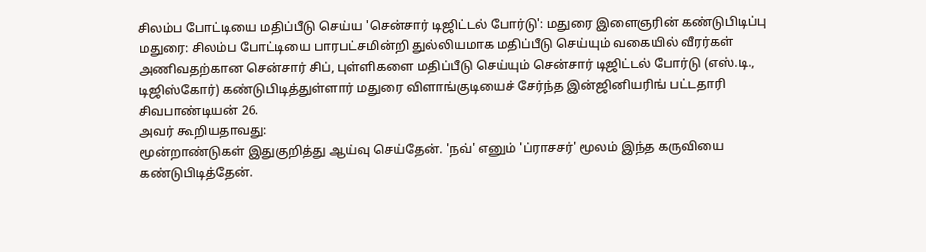சிலம்ப போட்டியை மதிப்பீடு செய்ய 'சென்சார் டிஜிட்டல் போர்டு': மதுரை இளைஞரின் கண்டுபிடிப்பு
மதுரை: சிலம்ப போட்டியை பாரபட்சமின்றி துல்லியமாக மதிப்பீடு செய்யும் வகையில் வீரர்கள் அணிவதற்கான சென்சார் சிப், புள்ளிகளை மதிப்பீடு செய்யும் சென்சார் டிஜிட்டல் போர்டு (எஸ்.டி., டிஜிஸ்கோர்) கண்டுபிடித்துள்ளார் மதுரை விளாங்குடியைச் சேர்ந்த இன்ஜினியரிங் பட்டதாரி சிவபாண்டியன் 26.
அவர் கூறியதாவது:
மூன்றாண்டுகள் இதுகுறித்து ஆய்வு செய்தேன். 'நவ்' எனும் 'ப்ராசசர்' மூலம் இந்த கருவியை கண்டுபிடித்தேன்.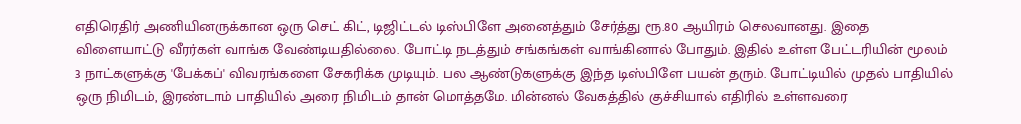எதிரெதிர் அணியினருக்கான ஒரு செட் கிட், டிஜிட்டல் டிஸ்பிளே அனைத்தும் சேர்த்து ரூ.80 ஆயிரம் செலவானது. இதை விளையாட்டு வீரர்கள் வாங்க வேண்டியதில்லை. போட்டி நடத்தும் சங்கங்கள் வாங்கினால் போதும். இதில் உள்ள பேட்டரியின் மூலம் 3 நாட்களுக்கு 'பேக்கப்' விவரங்களை சேகரிக்க முடியும். பல ஆண்டுகளுக்கு இந்த டிஸ்பிளே பயன் தரும். போட்டியில் முதல் பாதியில் ஒரு நிமிடம், இரண்டாம் பாதியில் அரை நிமிடம் தான் மொத்தமே. மின்னல் வேகத்தில் குச்சியால் எதிரில் உள்ளவரை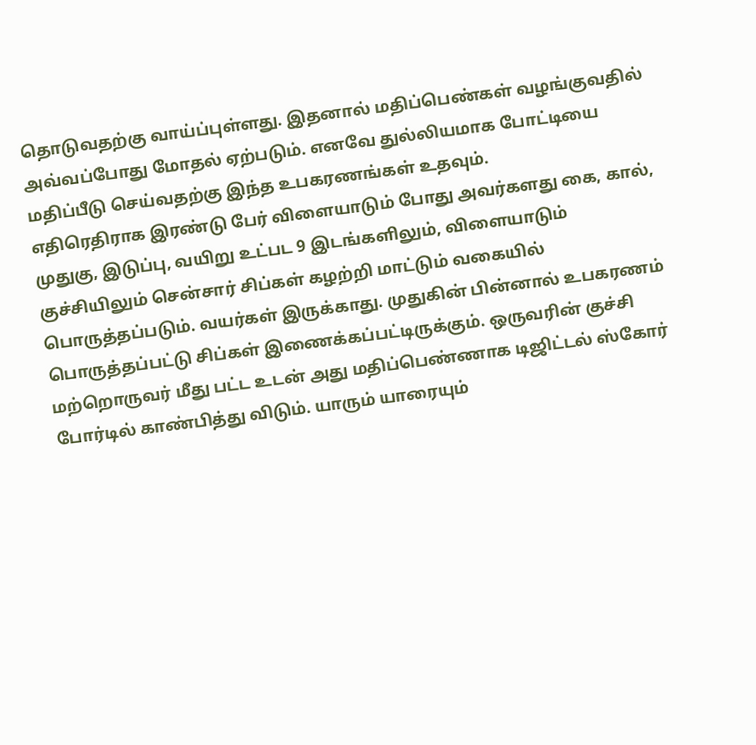தொடுவதற்கு வாய்ப்புள்ளது. இதனால் மதிப்பெண்கள் வழங்குவதில் அவ்வப்போது மோதல் ஏற்படும். எனவே துல்லியமாக போட்டியை மதிப்பீடு செய்வதற்கு இந்த உபகரணங்கள் உதவும்.
எதிரெதிராக இரண்டு பேர் விளையாடும் போது அவர்களது கை, கால், முதுகு, இடுப்பு, வயிறு உட்பட 9 இடங்களிலும், விளையாடும் குச்சியிலும் சென்சார் சிப்கள் கழற்றி மாட்டும் வகையில் பொருத்தப்படும். வயர்கள் இருக்காது. முதுகின் பின்னால் உபகரணம் பொருத்தப்பட்டு சிப்கள் இணைக்கப்பட்டிருக்கும். ஒருவரின் குச்சி மற்றொருவர் மீது பட்ட உடன் அது மதிப்பெண்ணாக டிஜிட்டல் ஸ்கோர் போர்டில் காண்பித்து விடும். யாரும் யாரையும்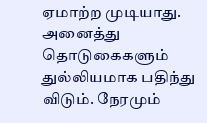ஏமாற்ற முடியாது. அனைத்து தொடுகைகளும் துல்லியமாக பதிந்து விடும். நேரமும்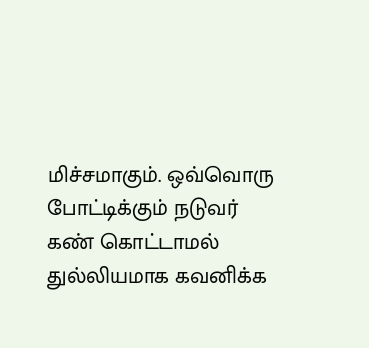மிச்சமாகும். ஒவ்வொரு போட்டிக்கும் நடுவர் கண் கொட்டாமல் துல்லியமாக கவனிக்க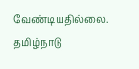வேண்டியதில்லை.
தமிழ்நாடு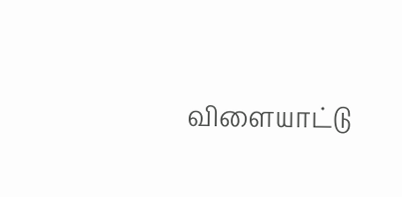விளையாட்டு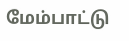மேம்பாட்டு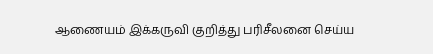ஆணையம் இக்கருவி குறித்து பரிசீலனை செய்ய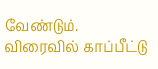வேண்டும். விரைவில் காப்பீட்டு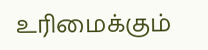உரிமைக்கும்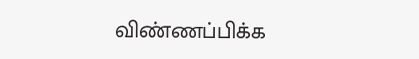விண்ணப்பிக்க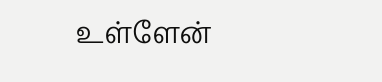உள்ளேன்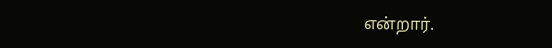என்றார்.